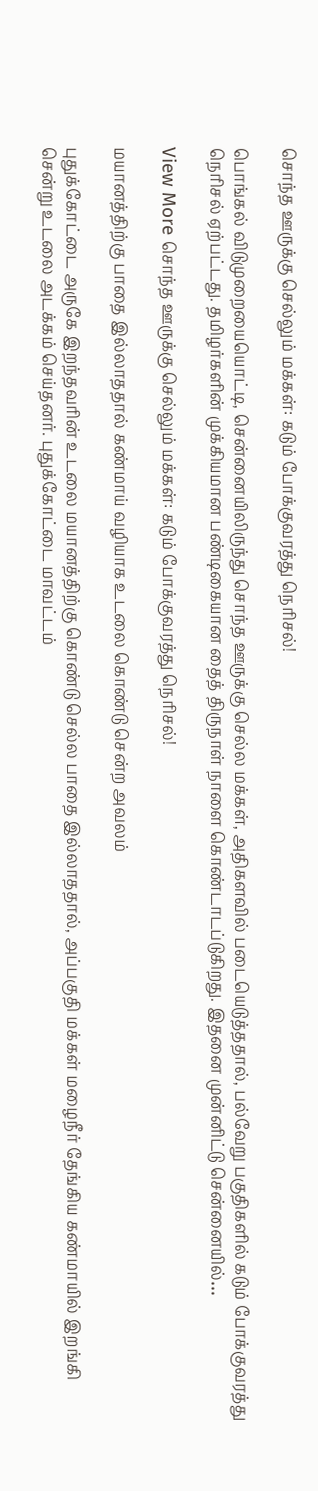சொந்த ஊருக்கு செல்லும் மக்கள்: கடும் போக்குவரத்து நெரிசல்!

பொங்கல் விடுமுறையையொட்டி, சென்னையிலிருந்து சொந்த ஊருக்கு செல்ல மக்கள், அதிகளவில் படையெடுத்ததால், பல்வேறு பகுதிகளில் கடும் போக்குவரத்து நெரிசல் ஏற்பட்டது. தமிழர்களின் முக்கியமான பண்டிகையான தைத் திருநாள் நாளை கொண்டாடப்டுகிறது. இதனை முன்னிட்டு சென்னையில்…

View More சொந்த ஊருக்கு செல்லும் மக்கள்: கடும் போக்குவரத்து நெரிசல்!

மயானத்திற்கு பாதை இல்லாததால் கண்மாய் வழியாக உடலை கொண்டு சென்ற அவலம்

புதுக்கோட்டை அருகே இறந்தவரின் உடலை மயானத்திற்கு கொண்டு செல்ல பாதை இல்லாததால், அப்பகுதி மக்கள் மழைநீர் தேங்கிய கண்மாயில் இறங்கி சென்று உடலை அடக்கம் செய்தனர். புதுக்கோட்டை மாவட்டம்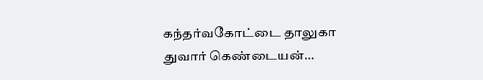கந்தர்வகோட்டை தாலுகா துவார் கெண்டையன்…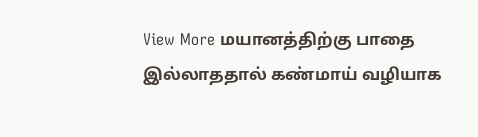View More மயானத்திற்கு பாதை இல்லாததால் கண்மாய் வழியாக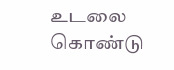உடலை கொண்டு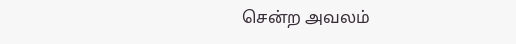சென்ற அவலம்